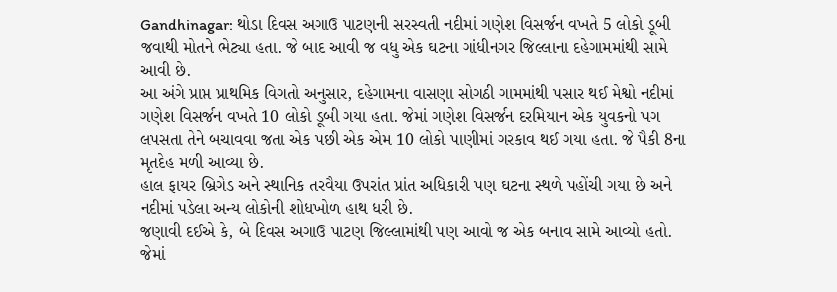Gandhinagar: થોડા દિવસ અગાઉ પાટણની સરસ્વતી નદીમાં ગણેશ વિસર્જન વખતે 5 લોકો ડૂબી જવાથી મોતને ભેટ્યા હતા. જે બાદ આવી જ વધુ એક ઘટના ગાંધીનગર જિલ્લાના દહેગામમાંથી સામે આવી છે.
આ અંગે પ્રાપ્ત પ્રાથમિક વિગતો અનુસાર, દહેગામના વાસણા સોગઠી ગામમાંથી પસાર થઈ મેશ્વો નદીમાં ગણેશ વિસર્જન વખતે 10 લોકો ડૂબી ગયા હતા. જેમાં ગણેશ વિસર્જન દરમિયાન એક યુવકનો પગ લપસતા તેને બચાવવા જતા એક પછી એક એમ 10 લોકો પાણીમાં ગરકાવ થઈ ગયા હતા. જે પૈકી 8ના મૃતદેહ મળી આવ્યા છે.
હાલ ફાયર બ્રિગેડ અને સ્થાનિક તરવૈયા ઉપરાંત પ્રાંત અધિકારી પણ ઘટના સ્થળે પહોંચી ગયા છે અને નદીમાં પડેલા અન્ય લોકોની શોધખોળ હાથ ધરી છે.
જણાવી દઈએ કે, બે દિવસ અગાઉ પાટણ જિલ્લામાંથી પણ આવો જ એક બનાવ સામે આવ્યો હતો. જેમાં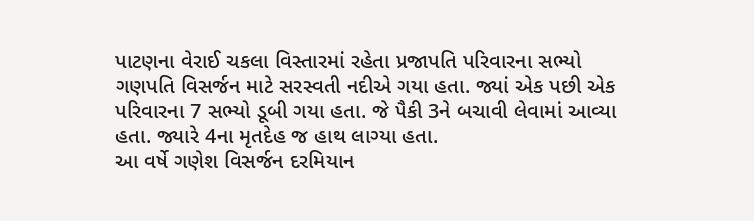પાટણના વેરાઈ ચકલા વિસ્તારમાં રહેતા પ્રજાપતિ પરિવારના સભ્યો ગણપતિ વિસર્જન માટે સરસ્વતી નદીએ ગયા હતા. જ્યાં એક પછી એક પરિવારના 7 સભ્યો ડૂબી ગયા હતા. જે પૈકી 3ને બચાવી લેવામાં આવ્યા હતા. જ્યારે 4ના મૃતદેહ જ હાથ લાગ્યા હતા.
આ વર્ષે ગણેશ વિસર્જન દરમિયાન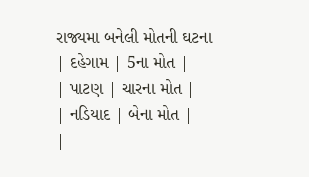રાજ્યમા બનેલી મોતની ઘટના
| દહેગામ | 5ના મોત |
| પાટણ | ચારના મોત |
| નડિયાદ | બેના મોત |
|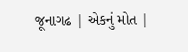જૂનાગઢ | એકનું મોત |